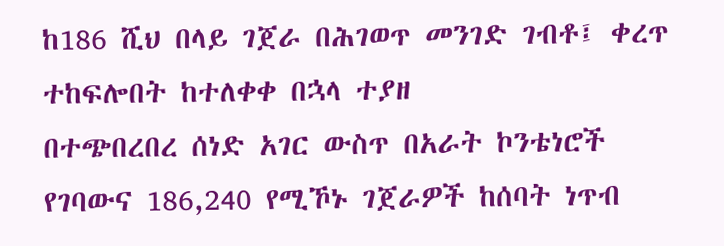ከ186 ሺህ በላይ ገጀራ በሕገወጥ መንገድ ገብቶ፤ ቀረጥ ተከፍሎበት ከተለቀቀ በኋላ ተያዘ
በተጭበረበረ ሰነድ አገር ውስጥ በአራት ኮንቴነሮች የገባውና 186,240 የሚኾኑ ገጀራዎች ከሰባት ነጥብ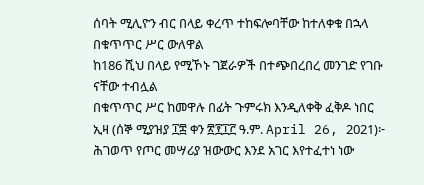ሰባት ሚሊዮን ብር በላይ ቀረጥ ተከፍሎባቸው ከተለቀቁ በኋላ በቁጥጥር ሥር ውለዋል
ከ186 ሺህ በላይ የሚኾኑ ገጀራዎች በተጭበረበረ መንገድ የገቡ ናቸው ተብሏል
በቁጥጥር ሥር ከመዋሉ በፊት ጉምሩክ እንዲለቀቅ ፈቅዶ ነበር
ኢዛ (ሰኞ ሚያዝያ ፲፰ ቀን ፳፻፲፫ ዓ.ም. April 26, 2021)፦ ሕገወጥ የጦር መሣሪያ ዝውውር እንደ አገር እየተፈተነ ነው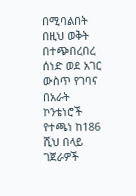በሚባልበት በዚህ ወቅት በተጭበረበረ ሰነድ ወደ አገር ውስጥ የገባና በአራት ኮንቴነሮች የተጫነ ከ186 ሺህ በላይ ገጀራዎች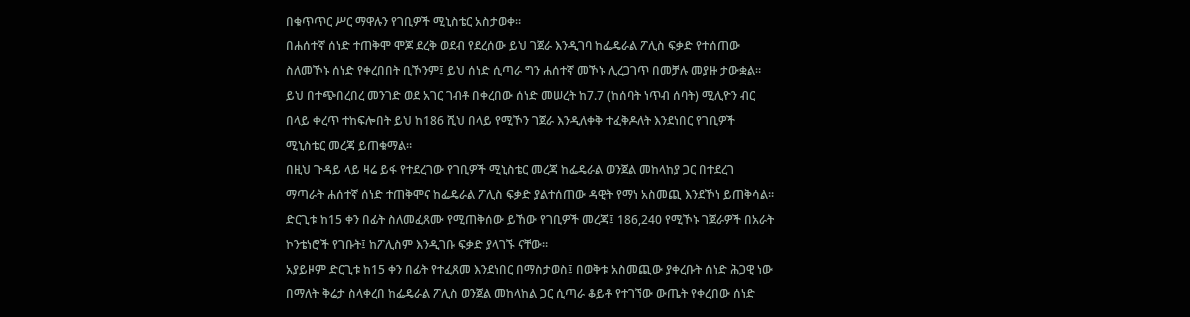በቁጥጥር ሥር ማዋሉን የገቢዎች ሚኒስቴር አስታወቀ።
በሐሰተኛ ሰነድ ተጠቅሞ ሞጆ ደረቅ ወደብ የደረሰው ይህ ገጀራ እንዲገባ ከፌዴራል ፖሊስ ፍቃድ የተሰጠው ስለመኾኑ ሰነድ የቀረበበት ቢኾንም፤ ይህ ሰነድ ሲጣራ ግን ሐሰተኛ መኾኑ ሊረጋገጥ በመቻሉ መያዙ ታውቋል።
ይህ በተጭበረበረ መንገድ ወደ አገር ገብቶ በቀረበው ሰነድ መሠረት ከ7.7 (ከሰባት ነጥብ ሰባት) ሚሊዮን ብር በላይ ቀረጥ ተከፍሎበት ይህ ከ186 ሺህ በላይ የሚኾን ገጀራ እንዲለቀቅ ተፈቅዶለት እንደነበር የገቢዎች ሚኒስቴር መረጃ ይጠቁማል።
በዚህ ጉዳይ ላይ ዛሬ ይፋ የተደረገው የገቢዎች ሚኒስቴር መረጃ ከፌዴራል ወንጀል መከላከያ ጋር በተደረገ ማጣራት ሐሰተኛ ሰነድ ተጠቅሞና ከፌዴራል ፖሊስ ፍቃድ ያልተሰጠው ዳዊት የማነ አስመጪ እንደኾነ ይጠቅሳል።
ድርጊቱ ከ15 ቀን በፊት ስለመፈጸሙ የሚጠቅሰው ይኸው የገቢዎች መረጃ፤ 186,240 የሚኾኑ ገጀራዎች በአራት ኮንቴነሮች የገቡት፤ ከፖሊስም እንዲገቡ ፍቃድ ያላገኙ ናቸው።
አያይዞም ድርጊቱ ከ15 ቀን በፊት የተፈጸመ እንደነበር በማስታወስ፤ በወቅቱ አስመጪው ያቀረቡት ሰነድ ሕጋዊ ነው በማለት ቅሬታ ስላቀረበ ከፌዴራል ፖሊስ ወንጀል መከላከል ጋር ሲጣራ ቆይቶ የተገኘው ውጤት የቀረበው ሰነድ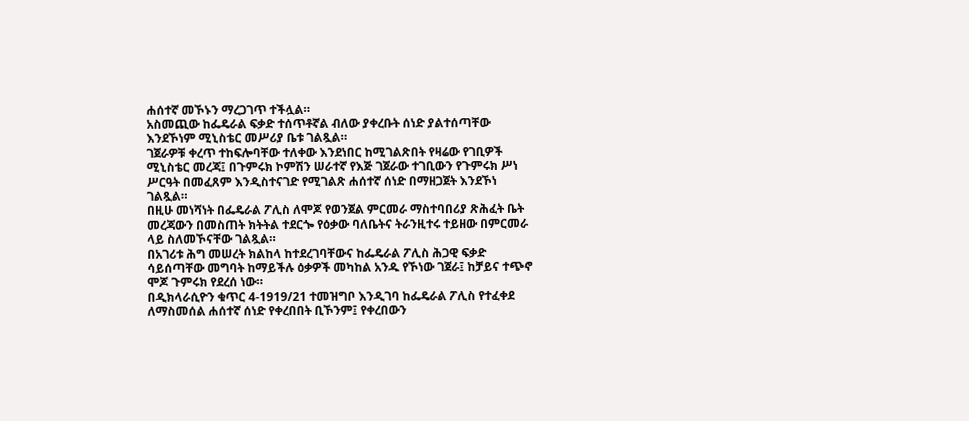ሐሰተኛ መኾኑን ማረጋገጥ ተችሏል።
አስመጪው ከፌዴራል ፍቃድ ተሰጥቶኛል ብለው ያቀረቡት ሰነድ ያልተሰጣቸው እንደኾነም ሚኒስቴር መሥሪያ ቤቱ ገልጿል።
ገጀራዎቹ ቀረጥ ተከፍሎባቸው ተለቀው እንደነበር ከሚገልጽበት የዛሬው የገቢዎች ሚኒስቴር መረጃ፤ በጉምሩክ ኮምሽን ሠራተኛ የእጅ ገጀራው ተገቢውን የጉምሩክ ሥነ ሥርዓት በመፈጸም እንዲስተናገድ የሚገልጽ ሐሰተኛ ሰነድ በማዘጋጀት እንደኾነ ገልጿል።
በዚሁ መነሻነት በፌዴራል ፖሊስ ለሞጆ የወንጀል ምርመራ ማስተባበሪያ ጽሕፈት ቤት መረጃውን በመስጠት ክትትል ተደርጐ የዕቃው ባለቤትና ትራንዚተሩ ተይዘው በምርመራ ላይ ስለመኾናቸው ገልጿል።
በአገሪቱ ሕግ መሠረት ክልከላ ከተደረገባቸውና ከፌዴራል ፖሊስ ሕጋዊ ፍቃድ ሳይሰጣቸው መግባት ከማይችሉ ዕቃዎች መካከል አንዱ የኾነው ገጀራ፤ ከቻይና ተጭኖ ሞጆ ጉምሩክ የደረሰ ነው።
በዲክላራሲዮን ቁጥር 4-1919/21 ተመዝግቦ እንዲገባ ከፌዴራል ፖሊስ የተፈቀደ ለማስመሰል ሐሰተኛ ሰነድ የቀረበበት ቢኾንም፤ የቀረበውን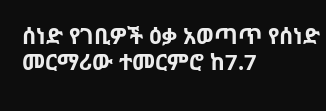ሰነድ የገቢዎች ዕቃ አወጣጥ የሰነድ መርማሪው ተመርምሮ ከ7.7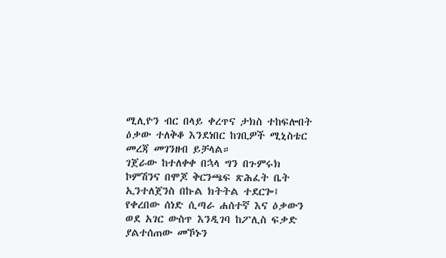ሚሊዮን ብር በላይ ቀረጥና ታክስ ተከፍሎበት ዕቃው ተለቅቆ እንደነበር ከገቢዎች ሚኒስቴር መረጃ መገንዘብ ይቻላል።
ገጀራው ከተለቀቀ በኋላ ግን በጉምሩክ ኮምሽንና በሞጆ ቅርንጫፍ ጽሕፈት ቤት ኢንተለጀንስ በኩል ክትትል ተደርጐ፤ የቀረበው ሰነድ ሲጣራ ሐሰተኛ እና ዕቃውን ወደ አገር ውስጥ እንዲገባ ከፖሊስ ፍቃድ ያልተሰጠው መኾኑን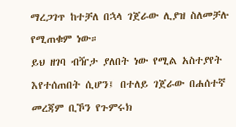ማረጋገጥ ከተቻለ በኋላ ገጀራው ሊያዝ ስለመቻሉ የሚጠቁም ነው።
ይህ ዘገባ ብዥታ ያለበት ነው የሚል አስተያየት እየተሰጠበት ሲሆን፤ በተለይ ገጀራው በሐሰተኛ መረጃም ቢኾን የጉምሩክ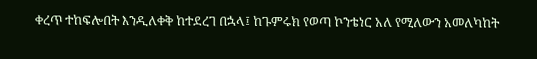ቀረጥ ተከፍሎበት እንዲለቀቅ ከተደረገ በኋላ፤ ከጉምሩክ የወጣ ኮንቴነር አለ የሚለውን አመለካከት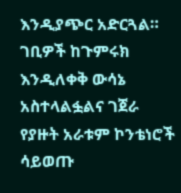እንዲያጭር አድርጓል።
ገቢዎች ከጉምሩክ እንዲለቀቅ ውሳኔ አስተላልፏልና ገጀራ የያዙት አራቱም ኮንቴነሮች ሳይወጡ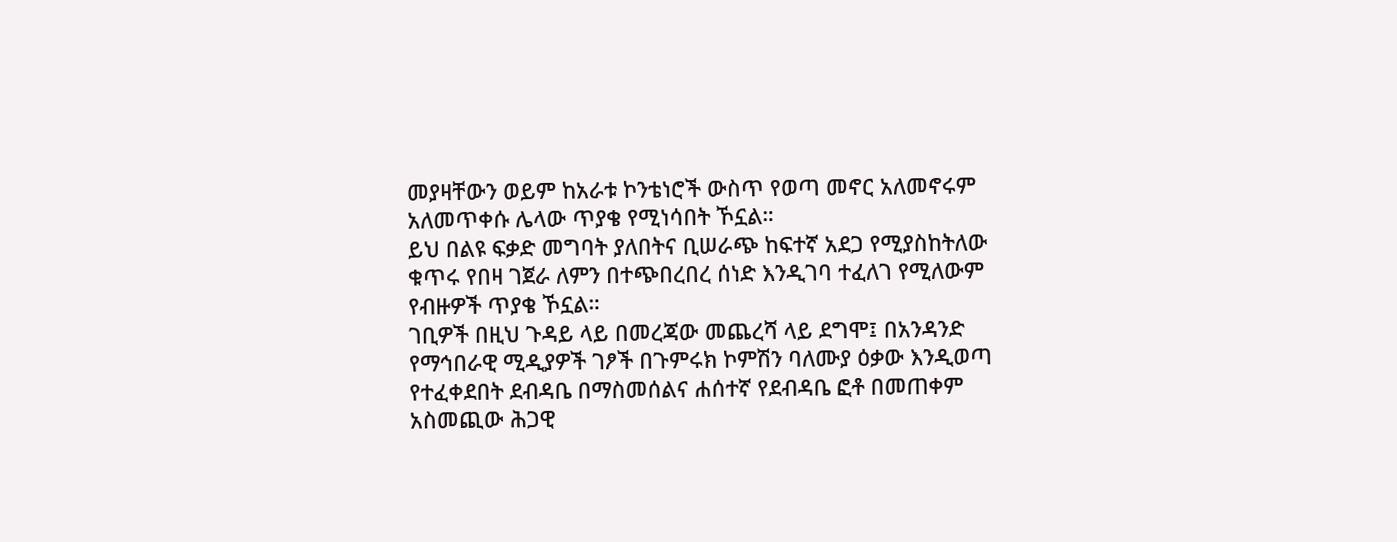መያዛቸውን ወይም ከአራቱ ኮንቴነሮች ውስጥ የወጣ መኖር አለመኖሩም አለመጥቀሱ ሌላው ጥያቄ የሚነሳበት ኾኗል።
ይህ በልዩ ፍቃድ መግባት ያለበትና ቢሠራጭ ከፍተኛ አደጋ የሚያስከትለው ቁጥሩ የበዛ ገጀራ ለምን በተጭበረበረ ሰነድ እንዲገባ ተፈለገ የሚለውም የብዙዎች ጥያቄ ኾኗል።
ገቢዎች በዚህ ጉዳይ ላይ በመረጃው መጨረሻ ላይ ደግሞ፤ በአንዳንድ የማኅበራዊ ሚዲያዎች ገፆች በጉምሩክ ኮምሽን ባለሙያ ዕቃው እንዲወጣ የተፈቀደበት ደብዳቤ በማስመሰልና ሐሰተኛ የደብዳቤ ፎቶ በመጠቀም አስመጪው ሕጋዊ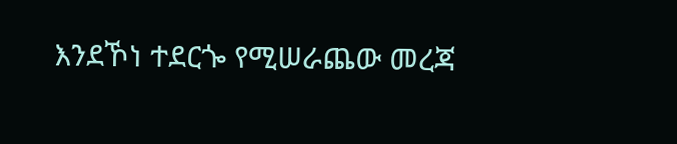እንደኾነ ተደርጐ የሚሠራጨው መረጃ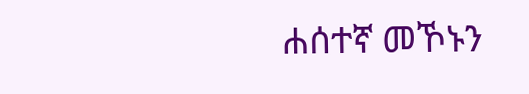ሐሰተኛ መኾኑን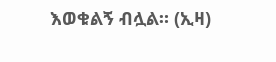እወቁልኝ ብሏል። (ኢዛ)